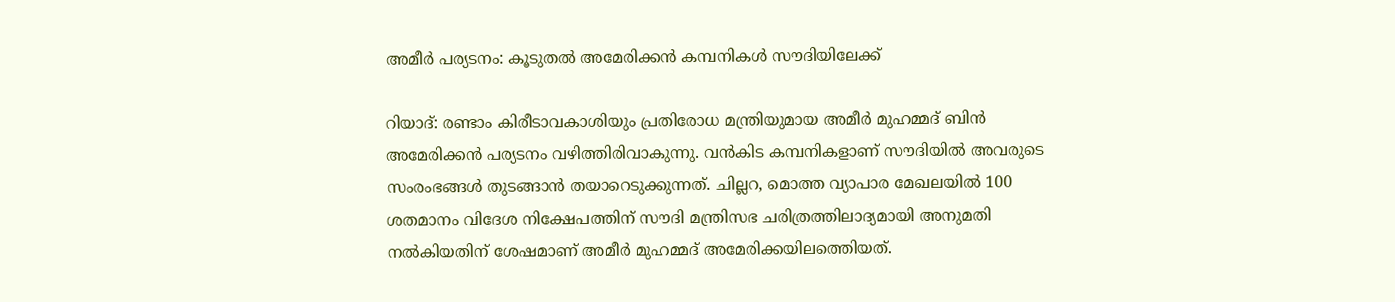അമീര്‍ പര്യടനം: കൂടുതല്‍ അമേരിക്കന്‍ കമ്പനികള്‍ സൗദിയിലേക്ക്

റിയാദ്: രണ്ടാം കിരീടാവകാശിയും പ്രതിരോധ മന്ത്രിയുമായ അമീര്‍ മുഹമ്മദ് ബിന്‍ അമേരിക്കന്‍ പര്യടനം വഴിത്തിരിവാകുന്നു. വന്‍കിട കമ്പനികളാണ് സൗദിയില്‍ അവരുടെ സംരംഭങ്ങള്‍ തുടങ്ങാന്‍ തയാറെടുക്കുന്നത്. ചില്ലറ, മൊത്ത വ്യാപാര മേഖലയില്‍ 100 ശതമാനം വിദേശ നിക്ഷേപത്തിന് സൗദി മന്ത്രിസഭ ചരിത്രത്തിലാദ്യമായി അനുമതി നല്‍കിയതിന് ശേഷമാണ് അമീര്‍ മുഹമ്മദ് അമേരിക്കയിലത്തെിയത്.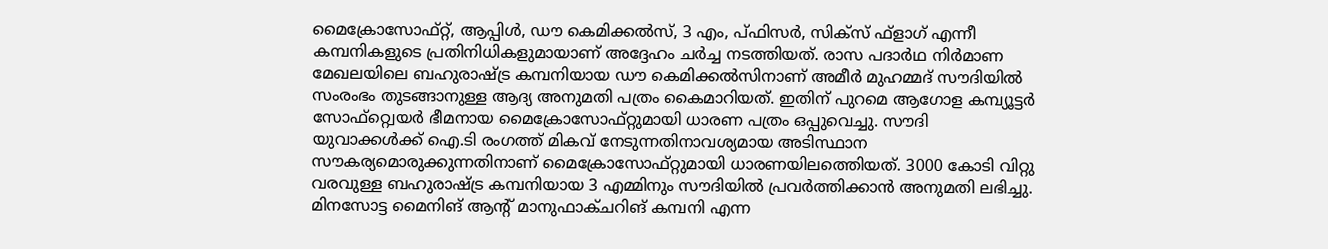മൈക്രോസോഫ്റ്റ്, ആപ്പിള്‍, ഡൗ കെമിക്കല്‍സ്, 3 എം, പ്ഫിസര്‍, സിക്സ് ഫ്ളാഗ് എന്നീ കമ്പനികളുടെ പ്രതിനിധികളുമായാണ് അദ്ദേഹം ചര്‍ച്ച നടത്തിയത്. രാസ പദാര്‍ഥ നിര്‍മാണ മേഖലയിലെ ബഹുരാഷ്ട്ര കമ്പനിയായ ഡൗ കെമിക്കല്‍സിനാണ് അമീര്‍ മുഹമ്മദ് സൗദിയില്‍ സംരംഭം തുടങ്ങാനുള്ള ആദ്യ അനുമതി പത്രം കൈമാറിയത്. ഇതിന് പുറമെ ആഗോള കമ്പ്യൂട്ടര്‍ സോഫ്റ്റ്വെയര്‍ ഭീമനായ മൈക്രോസോഫ്റ്റുമായി ധാരണ പത്രം ഒപ്പുവെച്ചു. സൗദി യുവാക്കള്‍ക്ക് ഐ.ടി രംഗത്ത് മികവ് നേടുന്നതിനാവശ്യമായ അടിസ്ഥാന സൗകര്യമൊരുക്കുന്നതിനാണ് മൈക്രോസോഫ്റ്റുമായി ധാരണയിലത്തെിയത്. 3000 കോടി വിറ്റു വരവുള്ള ബഹുരാഷ്ട്ര കമ്പനിയായ 3 എമ്മിനും സൗദിയില്‍ പ്രവര്‍ത്തിക്കാന്‍ അനുമതി ലഭിച്ചു. മിനസോട്ട മൈനിങ് ആന്‍റ് മാനുഫാക്ചറിങ് കമ്പനി എന്ന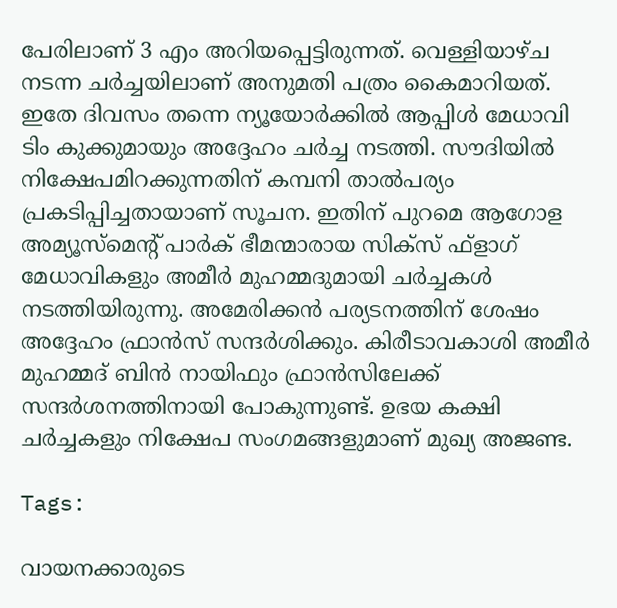പേരിലാണ് 3 എം അറിയപ്പെട്ടിരുന്നത്. വെള്ളിയാഴ്ച നടന്ന ചര്‍ച്ചയിലാണ് അനുമതി പത്രം കൈമാറിയത്. ഇതേ ദിവസം തന്നെ ന്യൂയോര്‍ക്കില്‍ ആപ്പിള്‍ മേധാവി ടിം കുക്കുമായും അദ്ദേഹം ചര്‍ച്ച നടത്തി. സൗദിയില്‍ നിക്ഷേപമിറക്കുന്നതിന് കമ്പനി താല്‍പര്യം പ്രകടിപ്പിച്ചതായാണ് സൂചന. ഇതിന് പുറമെ ആഗോള അമ്യൂസ്മെന്‍റ് പാര്‍ക് ഭീമന്മാരായ സിക്സ് ഫ്ളാഗ് മേധാവികളും അമീര്‍ മുഹമ്മദുമായി ചര്‍ച്ചകള്‍ നടത്തിയിരുന്നു. അമേരിക്കന്‍ പര്യടനത്തിന് ശേഷം അദ്ദേഹം ഫ്രാന്‍സ് സന്ദര്‍ശിക്കും. കിരീടാവകാശി അമീര്‍ മുഹമ്മദ് ബിന്‍ നായിഫും ഫ്രാന്‍സിലേക്ക് സന്ദര്‍ശനത്തിനായി പോകുന്നുണ്ട്. ഉഭയ കക്ഷി ചര്‍ച്ചകളും നിക്ഷേപ സംഗമങ്ങളുമാണ് മുഖ്യ അജണ്ട.

Tags:

വായനക്കാരുടെ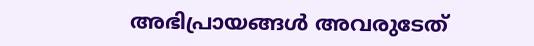അഭിപ്രായങ്ങള്‍ അവരുടേത്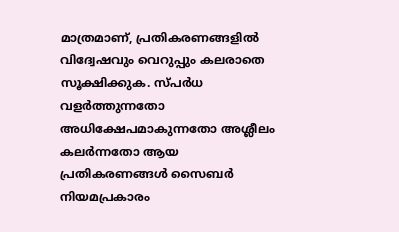മാത്രമാണ്, പ്രതികരണങ്ങളിൽ വിദ്വേഷവും വെറുപ്പും കലരാതെ സൂക്ഷിക്കുക. സ്പർധ വളർത്തുന്നതോ അധിക്ഷേപമാകുന്നതോ അശ്ലീലം കലർന്നതോ ആയ പ്രതികരണങ്ങൾ സൈബർ നിയമപ്രകാരം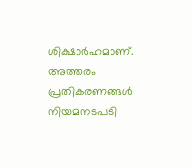ശിക്ഷാർഹമാണ്. അത്തരം പ്രതികരണങ്ങൾ നിയമനടപടി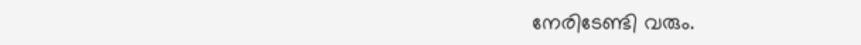നേരിടേണ്ടി വരും.